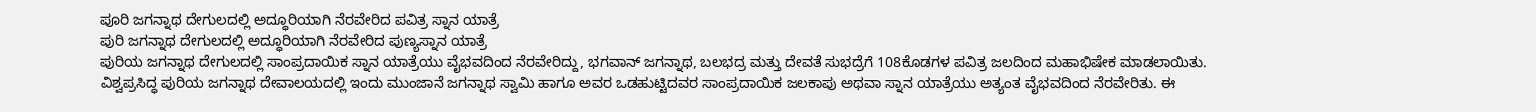ಪೂರಿ ಜಗನ್ನಾಥ ದೇಗುಲದಲ್ಲಿ ಅದ್ಧೂರಿಯಾಗಿ ನೆರವೇರಿದ ಪವಿತ್ರ ಸ್ನಾನ ಯಾತ್ರೆ
ಪುರಿ ಜಗನ್ನಾಥ ದೇಗುಲದಲ್ಲಿ ಅದ್ಧೂರಿಯಾಗಿ ನೆರವೇರಿದ ಪುಣ್ಯಸ್ನಾನ ಯಾತ್ರೆ
ಪುರಿಯ ಜಗನ್ನಾಥ ದೇಗುಲದಲ್ಲಿ ಸಾಂಪ್ರದಾಯಿಕ ಸ್ನಾನ ಯಾತ್ರೆಯು ವೈಭವದಿಂದ ನೆರವೇರಿದ್ದು, ಭಗವಾನ್ ಜಗನ್ನಾಥ, ಬಲಭದ್ರ ಮತ್ತು ದೇವತೆ ಸುಭದ್ರೆಗೆ 108ಕೊಡಗಳ ಪವಿತ್ರ ಜಲದಿಂದ ಮಹಾಭಿಷೇಕ ಮಾಡಲಾಯಿತು.
ವಿಶ್ವಪ್ರಸಿದ್ಧ ಪುರಿಯ ಜಗನ್ನಾಥ ದೇವಾಲಯದಲ್ಲಿ ಇಂದು ಮುಂಜಾನೆ ಜಗನ್ನಾಥ ಸ್ವಾಮಿ ಹಾಗೂ ಅವರ ಒಡಹುಟ್ಟಿದವರ ಸಾಂಪ್ರದಾಯಿಕ ಜಲಕಾಪು ಅಥವಾ ಸ್ನಾನ ಯಾತ್ರೆಯು ಅತ್ಯಂತ ವೈಭವದಿಂದ ನೆರವೇರಿತು. ಈ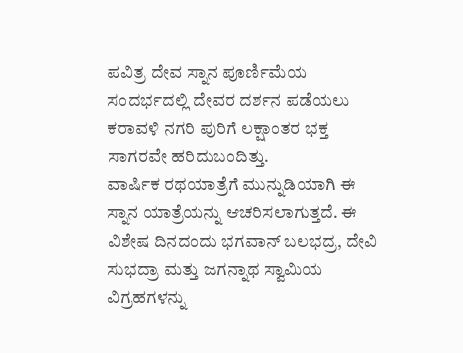ಪವಿತ್ರ ದೇವ ಸ್ನಾನ ಪೂರ್ಣಿಮೆಯ ಸಂದರ್ಭದಲ್ಲಿ ದೇವರ ದರ್ಶನ ಪಡೆಯಲು ಕರಾವಳಿ ನಗರಿ ಪುರಿಗೆ ಲಕ್ಷಾಂತರ ಭಕ್ತ ಸಾಗರವೇ ಹರಿದುಬಂದಿತ್ತು.
ವಾರ್ಷಿಕ ರಥಯಾತ್ರೆಗೆ ಮುನ್ನುಡಿಯಾಗಿ ಈ ಸ್ನಾನ ಯಾತ್ರೆಯನ್ನು ಆಚರಿಸಲಾಗುತ್ತದೆ. ಈ ವಿಶೇಷ ದಿನದಂದು ಭಗವಾನ್ ಬಲಭದ್ರ, ದೇವಿ ಸುಭದ್ರಾ ಮತ್ತು ಜಗನ್ನಾಥ ಸ್ವಾಮಿಯ ವಿಗ್ರಹಗಳನ್ನು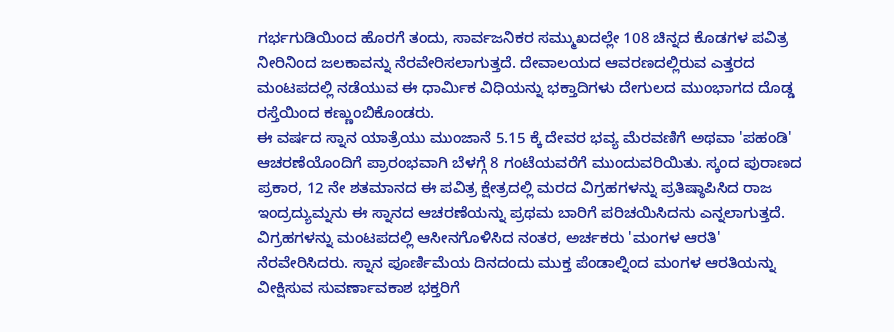ಗರ್ಭಗುಡಿಯಿಂದ ಹೊರಗೆ ತಂದು, ಸಾರ್ವಜನಿಕರ ಸಮ್ಮುಖದಲ್ಲೇ 108 ಚಿನ್ನದ ಕೊಡಗಳ ಪವಿತ್ರ ನೀರಿನಿಂದ ಜಲಕಾವನ್ನು ನೆರವೇರಿಸಲಾಗುತ್ತದೆ. ದೇವಾಲಯದ ಆವರಣದಲ್ಲಿರುವ ಎತ್ತರದ ಮಂಟಪದಲ್ಲಿ ನಡೆಯುವ ಈ ಧಾರ್ಮಿಕ ವಿಧಿಯನ್ನು ಭಕ್ತಾದಿಗಳು ದೇಗುಲದ ಮುಂಭಾಗದ ದೊಡ್ಡ ರಸ್ತೆಯಿಂದ ಕಣ್ಣುಂಬಿಕೊಂಡರು.
ಈ ವರ್ಷದ ಸ್ನಾನ ಯಾತ್ರೆಯು ಮುಂಜಾನೆ 5.15 ಕ್ಕೆ ದೇವರ ಭವ್ಯ ಮೆರವಣಿಗೆ ಅಥವಾ 'ಪಹಂಡಿ' ಆಚರಣೆಯೊಂದಿಗೆ ಪ್ರಾರಂಭವಾಗಿ ಬೆಳಗ್ಗೆ 8 ಗಂಟೆಯವರೆಗೆ ಮುಂದುವರಿಯಿತು. ಸ್ಕಂದ ಪುರಾಣದ ಪ್ರಕಾರ, 12 ನೇ ಶತಮಾನದ ಈ ಪವಿತ್ರ ಕ್ಷೇತ್ರದಲ್ಲಿ ಮರದ ವಿಗ್ರಹಗಳನ್ನು ಪ್ರತಿಷ್ಠಾಪಿಸಿದ ರಾಜ ಇಂದ್ರದ್ಯುಮ್ನನು ಈ ಸ್ನಾನದ ಆಚರಣೆಯನ್ನು ಪ್ರಥಮ ಬಾರಿಗೆ ಪರಿಚಯಿಸಿದನು ಎನ್ನಲಾಗುತ್ತದೆ.
ವಿಗ್ರಹಗಳನ್ನು ಮಂಟಪದಲ್ಲಿ ಆಸೀನಗೊಳಿಸಿದ ನಂತರ, ಅರ್ಚಕರು 'ಮಂಗಳ ಆರತಿ' ನೆರವೇರಿಸಿದರು. ಸ್ನಾನ ಪೂರ್ಣಿಮೆಯ ದಿನದಂದು ಮುಕ್ತ ಪೆಂಡಾಲ್ನಿಂದ ಮಂಗಳ ಆರತಿಯನ್ನು ವೀಕ್ಷಿಸುವ ಸುವರ್ಣಾವಕಾಶ ಭಕ್ತರಿಗೆ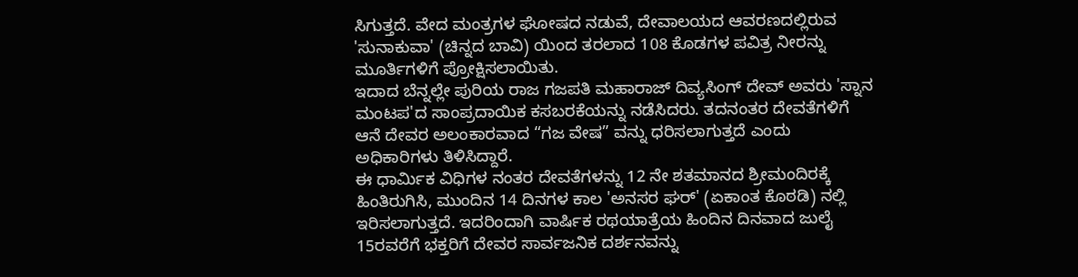ಸಿಗುತ್ತದೆ. ವೇದ ಮಂತ್ರಗಳ ಘೋಷದ ನಡುವೆ, ದೇವಾಲಯದ ಆವರಣದಲ್ಲಿರುವ 'ಸುನಾಕುವಾ' (ಚಿನ್ನದ ಬಾವಿ) ಯಿಂದ ತರಲಾದ 108 ಕೊಡಗಳ ಪವಿತ್ರ ನೀರನ್ನು ಮೂರ್ತಿಗಳಿಗೆ ಪ್ರೋಕ್ಷಿಸಲಾಯಿತು.
ಇದಾದ ಬೆನ್ನಲ್ಲೇ ಪುರಿಯ ರಾಜ ಗಜಪತಿ ಮಹಾರಾಜ್ ದಿವ್ಯಸಿಂಗ್ ದೇವ್ ಅವರು 'ಸ್ನಾನ ಮಂಟಪ'ದ ಸಾಂಪ್ರದಾಯಿಕ ಕಸಬರಕೆಯನ್ನು ನಡೆಸಿದರು. ತದನಂತರ ದೇವತೆಗಳಿಗೆ ಆನೆ ದೇವರ ಅಲಂಕಾರವಾದ “ಗಜ ವೇಷ” ವನ್ನು ಧರಿಸಲಾಗುತ್ತದೆ ಎಂದು ಅಧಿಕಾರಿಗಳು ತಿಳಿಸಿದ್ದಾರೆ.
ಈ ಧಾರ್ಮಿಕ ವಿಧಿಗಳ ನಂತರ ದೇವತೆಗಳನ್ನು 12 ನೇ ಶತಮಾನದ ಶ್ರೀಮಂದಿರಕ್ಕೆ ಹಿಂತಿರುಗಿಸಿ, ಮುಂದಿನ 14 ದಿನಗಳ ಕಾಲ 'ಅನಸರ ಘರ್' (ಏಕಾಂತ ಕೊಠಡಿ) ನಲ್ಲಿ ಇರಿಸಲಾಗುತ್ತದೆ. ಇದರಿಂದಾಗಿ ವಾರ್ಷಿಕ ರಥಯಾತ್ರೆಯ ಹಿಂದಿನ ದಿನವಾದ ಜುಲೈ 15ರವರೆಗೆ ಭಕ್ತರಿಗೆ ದೇವರ ಸಾರ್ವಜನಿಕ ದರ್ಶನವನ್ನು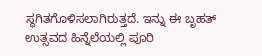ಸ್ಥಗಿತಗೊಳಿಸಲಾಗಿರುತ್ತದೆ. ಇನ್ನು ಈ ಬೃಹತ್ ಉತ್ಸವದ ಹಿನ್ನೆಲೆಯಲ್ಲಿ ಪೂರಿ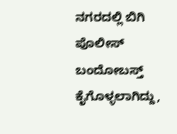ನಗರದಲ್ಲಿ ಬಿಗಿ ಪೊಲೀಸ್ ಬಂದೋಬಸ್ತ್ ಕೈಗೊಳ್ಳಲಾಗಿದ್ದು,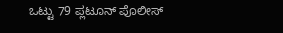ಒಟ್ಟು 79 ಪ್ಲಟೂನ್ ಪೊಲೀಸ್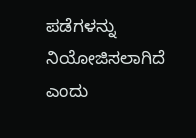ಪಡೆಗಳನ್ನು ನಿಯೋಜಿಸಲಾಗಿದೆ ಎಂದು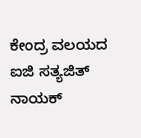ಕೇಂದ್ರ ವಲಯದ ಐಜಿ ಸತ್ಯಜಿತ್ ನಾಯಕ್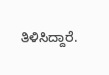ತಿಳಿಸಿದ್ದಾರೆ.